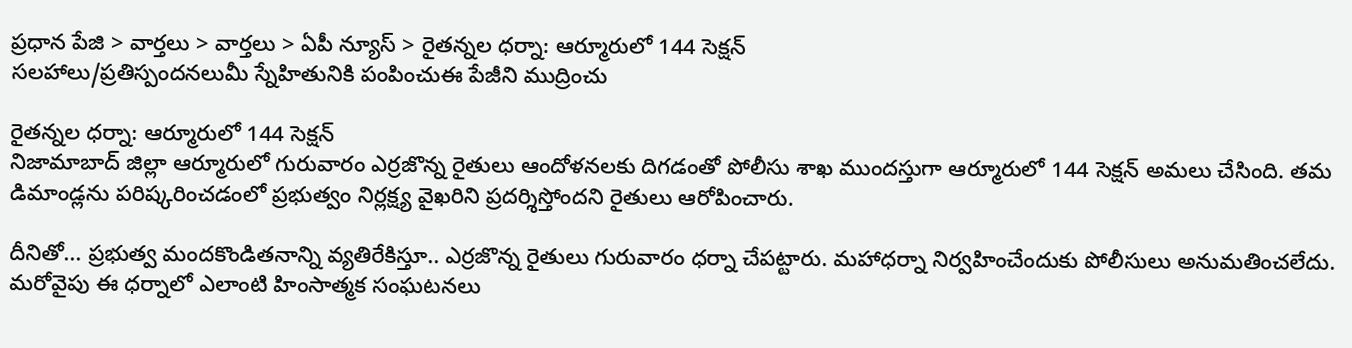ప్రధాన పేజి > వార్తలు > వార్తలు > ఏపీ న్యూస్ > రైతన్నల ధర్నా: ఆర్మూరులో 144 సెక్షన్
సలహాలు/ప్రతిస్పందనలుమీ స్నేహితునికి పంపించుఈ పేజీని ముద్రించు

రైతన్నల ధర్నా: ఆర్మూరులో 144 సెక్షన్
నిజామాబాద్ జిల్లా ఆర్మూరులో గురువారం ఎర్రజొన్న రైతులు ఆందోళనలకు దిగడంతో పోలీసు శాఖ ముందస్తుగా ఆర్మూరులో 144 సెక్షన్ అమలు చేసింది. తమ డిమాండ్లను పరిష్కరించడంలో ప్రభుత్వం నిర్లక్ష్య వైఖరిని ప్రదర్శిస్తోందని రైతులు ఆరోపించారు.

దీనితో... ప్రభుత్వ మందకొండితనాన్ని వ్యతిరేకిస్తూ.. ఎర్రజొన్న రైతులు గురువారం ధర్నా చేపట్టారు. మహాధర్నా నిర్వహించేందుకు పోలీసులు అనుమతించలేదు. మరోవైపు ఈ ధర్నాలో ఎలాంటి హింసాత్మక సంఘటనలు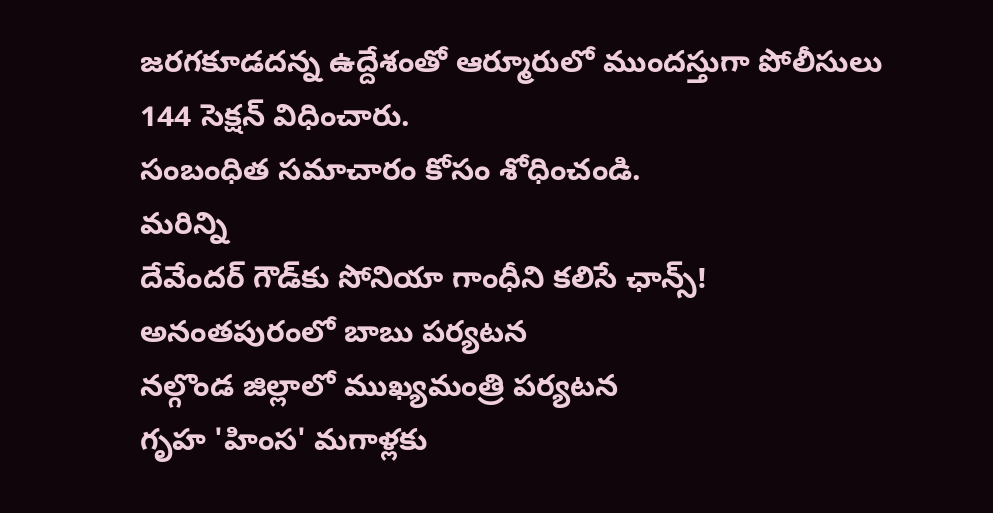జరగకూడదన్న ఉద్దేశంతో ఆర్మూరులో ముందస్తుగా పోలీసులు 144 సెక్షన్ విధించారు.
సంబంధిత సమాచారం కోసం శోధించండి.
మరిన్ని
దేవేందర్ గౌడ్‌కు సోనియా గాంధీని కలిసే ఛాన్స్!
అనంతపురంలో బాబు పర్యటన
నల్గొండ జిల్లాలో ముఖ్యమంత్రి పర్యటన
గృహ 'హింస' మగాళ్లకు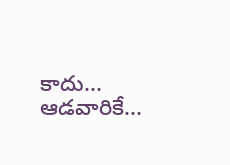కాదు... ఆడవారికే...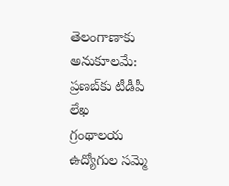తెలంగాణాకు అనుకూలమే: ప్రణబ్‌కు టీడీపీ లేఖ
గ్రంథాలయ ఉద్యోగుల సమ్మె